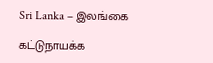Sri Lanka – இலங்கை

கட்டுநாயக்க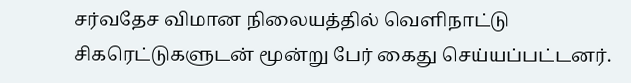சர்வதேச விமான நிலையத்தில் வெளிநாட்டு சிகரெட்டுகளுடன் மூன்று பேர் கைது செய்யப்பட்டனர்.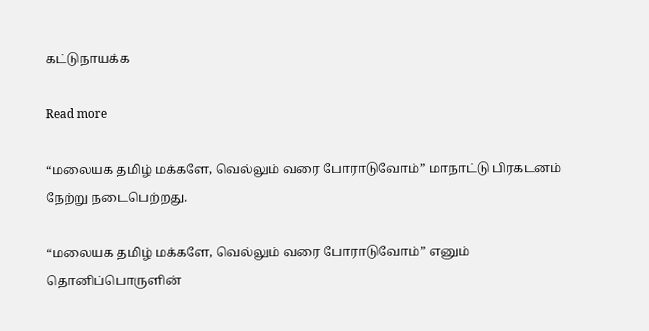கட்டுநாயக்க

Read more

“மலையக தமிழ் மக்களே, வெல்லும் வரை போராடுவோம்” மாநாட்டு பிரகடனம் நேற்று நடைபெற்றது.

“மலையக தமிழ் மக்களே, வெல்லும் வரை போராடுவோம்” எனும் தொனிப்பொருளின்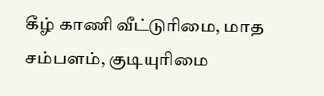கீழ் காணி வீட்டுரிமை, மாத சம்பளம், குடியுரிமை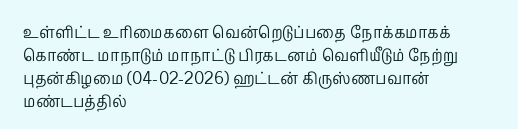உள்ளிட்ட உரிமைகளை வென்றெடுப்பதை நோக்கமாகக் கொண்ட மாநாடும் மாநாட்டு பிரகடனம் வெளியீடும் நேற்று புதன்கிழமை (04-02-2026) ஹட்டன் கிருஸ்ணபவான் மண்டபத்தில்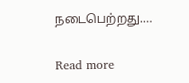நடைபெற்றது.…

Read more